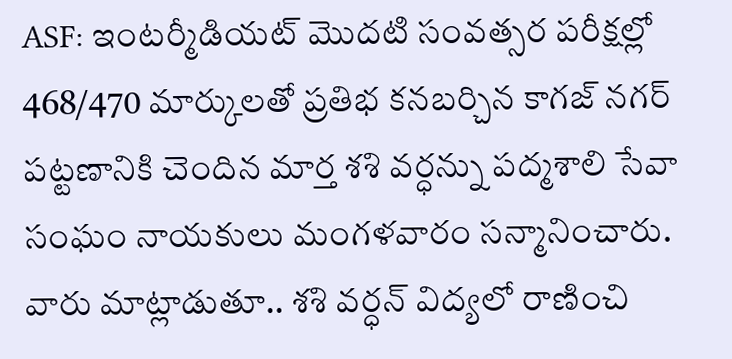ASF: ఇంటర్మీడియట్ మొదటి సంవత్సర పరీక్షల్లో 468/470 మార్కులతో ప్రతిభ కనబర్చిన కాగజ్ నగర్ పట్టణానికి చెందిన మార్త శశి వర్ధన్ను పద్మశాలి సేవా సంఘం నాయకులు మంగళవారం సన్మానించారు. వారు మాట్లాడుతూ.. శశి వర్ధన్ విద్యలో రాణించి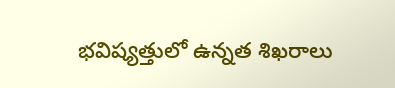భవిష్యత్తులో ఉన్నత శిఖరాలు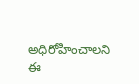అధిరోహించాలని ఈ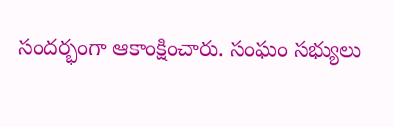సందర్భంగా ఆకాంక్షించారు. సంఘం సభ్యులు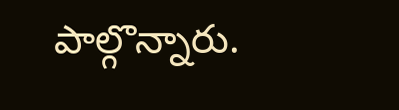పాల్గొన్నారు.